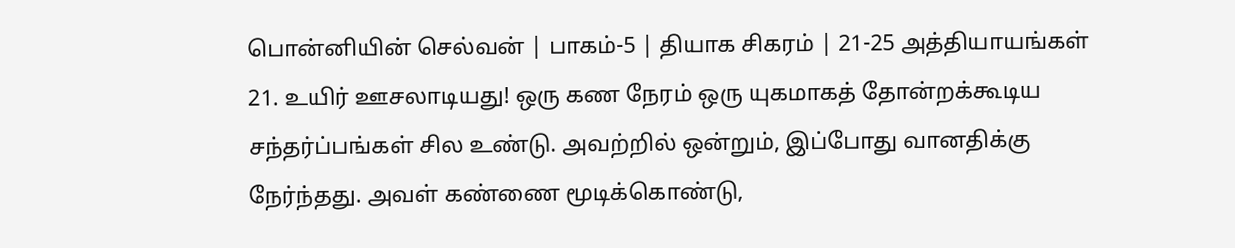பொன்னியின் செல்வன் | பாகம்-5 | தியாக சிகரம் | 21-25 அத்தியாயங்கள்
21. உயிர் ஊசலாடியது! ஒரு கண நேரம் ஒரு யுகமாகத் தோன்றக்கூடிய சந்தர்ப்பங்கள் சில உண்டு. அவற்றில் ஒன்றும், இப்போது வானதிக்கு நேர்ந்தது. அவள் கண்ணை மூடிக்கொண்டு,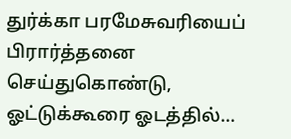துர்க்கா பரமேசுவரியைப் பிரார்த்தனை செய்துகொண்டு, ஓட்டுக்கூரை ஓடத்தில்…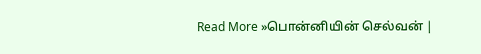Read More »பொன்னியின் செல்வன் |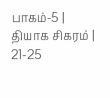பாகம்-5 | தியாக சிகரம் | 21-25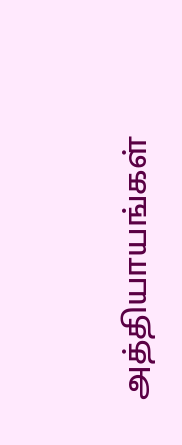அத்தியாயங்கள்